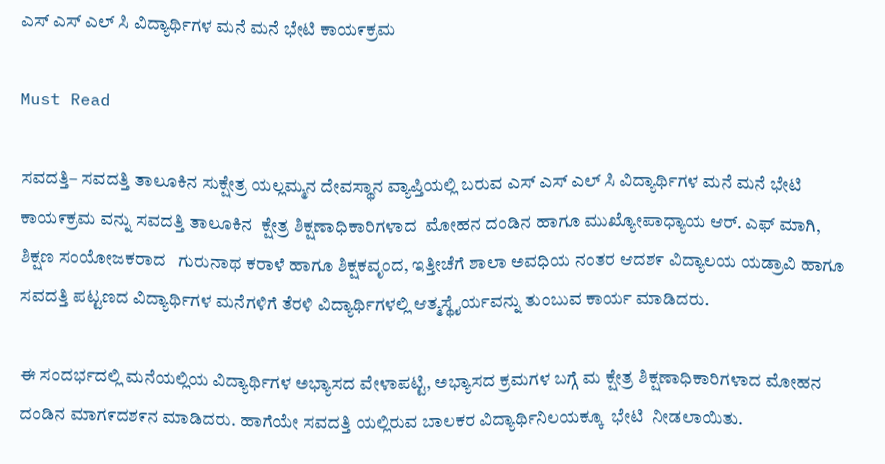ಎಸ್ ಎಸ್ ಎಲ್ ಸಿ ವಿದ್ಯಾರ್ಥಿಗಳ ಮನೆ ಮನೆ ಭೇಟಿ ಕಾಯ೯ಕ್ರಮ

Must Read

ಸವದತ್ತಿ– ಸವದತ್ತಿ ತಾಲೂಕಿನ ಸುಕ್ಷೇತ್ರ ಯಲ್ಲಮ್ಮನ ದೇವಸ್ಥಾನ ವ್ಯಾಪ್ತಿಯಲ್ಲಿ ಬರುವ ಎಸ್ ಎಸ್ ಎಲ್ ಸಿ ವಿದ್ಯಾರ್ಥಿಗಳ ಮನೆ ಮನೆ ಭೇಟಿ ಕಾಯ೯ಕ್ರಮ ವನ್ನು ಸವದತ್ತಿ ತಾಲೂಕಿನ  ಕ್ಷೇತ್ರ ಶಿಕ್ಷಣಾಧಿಕಾರಿಗಳಾದ  ಮೋಹನ ದಂಡಿನ ಹಾಗೂ ಮುಖ್ಯೋಪಾಧ್ಯಾಯ ಆರ್. ಎಫ್ ಮಾಗಿ, ಶಿಕ್ಷಣ ಸಂಯೋಜಕರಾದ   ಗುರುನಾಥ ಕರಾಳೆ ಹಾಗೂ ಶಿಕ್ಷಕವೃಂದ, ಇತ್ತೀಚೆಗೆ ಶಾಲಾ ಅವಧಿಯ ನಂತರ ಆದಶ೯ ವಿದ್ಯಾಲಯ ಯಡ್ರಾವಿ ಹಾಗೂ ಸವದತ್ತಿ ಪಟ್ಟಣದ ವಿದ್ಯಾರ್ಥಿಗಳ ಮನೆಗಳಿಗೆ ತೆರಳಿ ವಿದ್ಯಾರ್ಥಿಗಳಲ್ಲಿ ಆತ್ಮಸ್ಥೈರ್ಯವನ್ನು ತುಂಬುವ ಕಾರ್ಯ ಮಾಡಿದರು.

ಈ ಸಂದರ್ಭದಲ್ಲಿ ಮನೆಯಲ್ಲಿಯ ವಿದ್ಯಾರ್ಥಿಗಳ ಅಭ್ಯಾಸದ ವೇಳಾಪಟ್ಟಿ, ಅಭ್ಯಾಸದ ಕ್ರಮಗಳ ಬಗ್ಗೆ ಮ ಕ್ಷೇತ್ರ ಶಿಕ್ಷಣಾಧಿಕಾರಿಗಳಾದ ಮೋಹನ ದಂಡಿನ ಮಾಗ೯ದಶ೯ನ ಮಾಡಿದರು. ಹಾಗೆಯೇ ಸವದತ್ತಿ ಯಲ್ಲಿರುವ ಬಾಲಕರ ವಿದ್ಯಾರ್ಥಿನಿಲಯಕ್ಕೂ  ಭೇಟಿ  ನೀಡಲಾಯಿತು.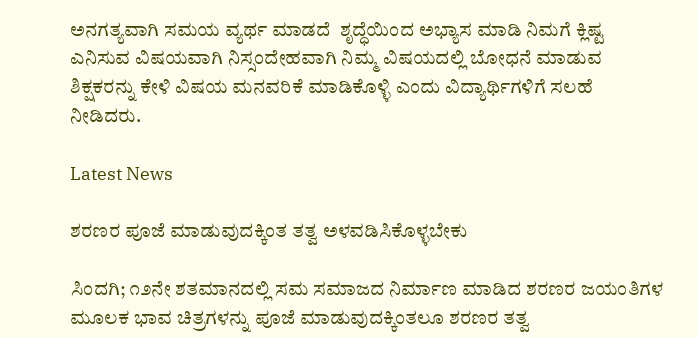ಅನಗತ್ಯವಾಗಿ ಸಮಯ ವ್ಯರ್ಥ ಮಾಡದೆ  ಶೃದ್ಧೆಯಿಂದ ಅಭ್ಯಾಸ ಮಾಡಿ ನಿಮಗೆ ಕ್ಲಿಷ್ಟ ಎನಿಸುವ ವಿಷಯವಾಗಿ ನಿಸ್ಸಂದೇಹವಾಗಿ ನಿಮ್ಮ ವಿಷಯದಲ್ಲಿ ಬೋಧನೆ ಮಾಡುವ ಶಿಕ್ಷಕರನ್ನು ಕೇಳಿ ವಿಷಯ ಮನವರಿಕೆ ಮಾಡಿಕೊಳ್ಳಿ ಎಂದು ವಿದ್ಯಾರ್ಥಿಗಳಿಗೆ ಸಲಹೆ ನೀಡಿದರು.

Latest News

ಶರಣರ ಪೂಜೆ ಮಾಡುವುದಕ್ಕಿಂತ ತತ್ವ ಅಳವಡಿಸಿಕೊಳ್ಳಬೇಕು

ಸಿಂದಗಿ; ೧೨ನೇ ಶತಮಾನದಲ್ಲಿ ಸಮ ಸಮಾಜದ ನಿರ್ಮಾಣ ಮಾಡಿದ ಶರಣರ ಜಯಂತಿಗಳ ಮೂಲಕ ಭಾವ ಚಿತ್ರಗಳನ್ನು ಪೂಜೆ ಮಾಡುವುದಕ್ಕಿಂತಲೂ ಶರಣರ ತತ್ವ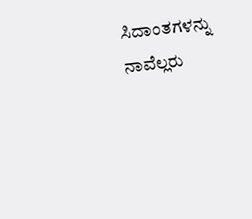ಸಿದಾಂತಗಳನ್ನು ನಾವೆಲ್ಲರು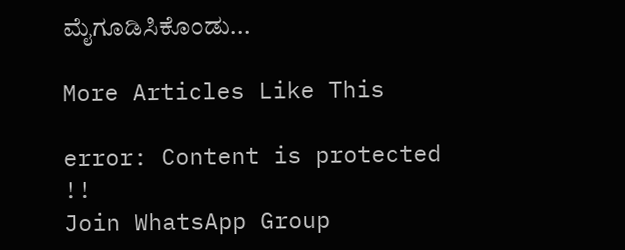ಮೈಗೂಡಿಸಿಕೊಂಡು...

More Articles Like This

error: Content is protected !!
Join WhatsApp Group